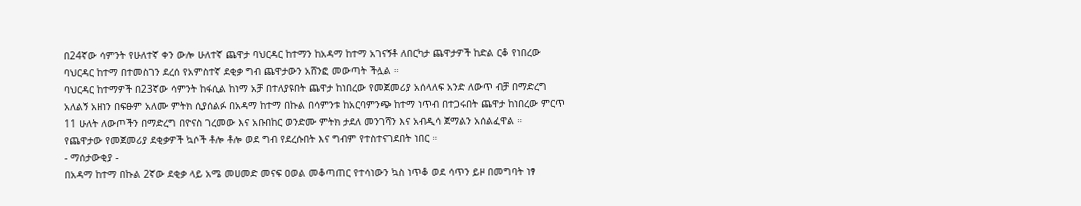በ24ኛው ሳምንት የሁለተኛ ቀን ውሎ ሁለተኛ ጨዋታ ባህርዳር ከተማን ከአዳማ ከተማ አገናኝቶ ለበርካታ ጨዋታዎች ከድል ርቆ የነበረው ባህርዳር ከተማ በተመስገን ደረሰ የአምስተኛ ደቂቃ ግብ ጨዋታውን አሸንፎ መውጣት ችሏል ።
ባህርዳር ከተማዎች በ23ኛው ሳምንት ከፋሲል ከነማ አቻ በተለያዩበት ጨዋታ ከነበረው የመጀመሪያ አሰላለፍ አንድ ለውጥ ብቻ በማድረግ አለልኝ አዘነን በፍፁም አለሙ ምትክ ሲያሰልፉ በአዳማ ከተማ በኩል በሳምንቱ ከአርባምንጭ ከተማ ነጥብ በተጋሩበት ጨዋታ ከነበረው ምርጥ 11 ሁለት ለውጦችን በማድረግ በዮናስ ገረመው እና አቡበከር ወንድሙ ምትክ ታደለ መንገሻን እና አብዲሳ ጀማልን አሰልፈዋል ።
የጨዋታው የመጀመሪያ ደቂቃዎች ኳሶች ቶሎ ቶሎ ወደ ግብ የደረሱበት እና ግብም የተስተናገደበት ነበር ።
- ማሰታውቂያ -
በአዳማ ከተማ በኩል 2ኛው ደቂቃ ላይ አሜ መሀመድ መናፍ ዐወል መቆጣጠር የተሳነውን ኳስ ነጥቆ ወደ ሳጥን ይዞ በመግባት ነፃ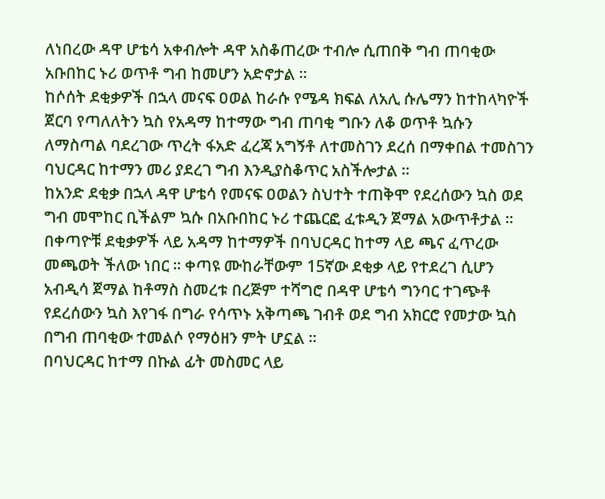ለነበረው ዳዋ ሆቴሳ አቀብሎት ዳዋ አስቆጠረው ተብሎ ሲጠበቅ ግብ ጠባቂው አቡበከር ኑሪ ወጥቶ ግብ ከመሆን አድኖታል ።
ከሶሰት ደቂቃዎች በኋላ መናፍ ዐወል ከራሱ የሜዳ ክፍል ለአሊ ሱሌማን ከተከላካዮች ጀርባ የጣለለትን ኳስ የአዳማ ከተማው ግብ ጠባቂ ግቡን ለቆ ወጥቶ ኳሱን ለማስጣል ባደረገው ጥረት ፋአድ ፈረጃ አግኝቶ ለተመስገን ደረሰ በማቀበል ተመስገን ባህርዳር ከተማን መሪ ያደረገ ግብ እንዲያስቆጥር አስችሎታል ።
ከአንድ ደቂቃ በኋላ ዳዋ ሆቴሳ የመናፍ ዐወልን ስህተት ተጠቅሞ የደረሰውን ኳስ ወደ ግብ መሞከር ቢችልም ኳሱ በአቡበከር ኑሪ ተጨርፎ ፈቱዲን ጀማል አውጥቶታል ።
በቀጣዮቹ ደቂቃዎች ላይ አዳማ ከተማዎች በባህርዳር ከተማ ላይ ጫና ፈጥረው መጫወት ችለው ነበር ። ቀጣዩ ሙከራቸውም 15ኛው ደቂቃ ላይ የተደረገ ሲሆን አብዲሳ ጀማል ከቶማስ ስመረቱ በረጅም ተሻግሮ በዳዋ ሆቴሳ ግንባር ተገጭቶ የደረሰውን ኳስ እየገፋ በግራ የሳጥኑ አቅጣጫ ገብቶ ወደ ግብ አክርሮ የመታው ኳስ በግብ ጠባቂው ተመልሶ የማዕዘን ምት ሆኗል ።
በባህርዳር ከተማ በኩል ፊት መስመር ላይ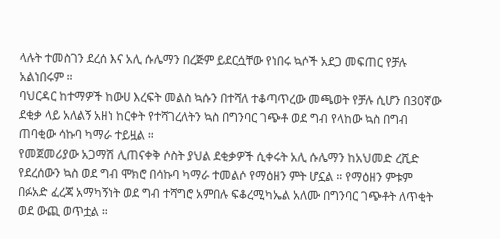ላሉት ተመስገን ደረሰ እና አሊ ሱሌማን በረጅም ይደርሷቸው የነበሩ ኳሶች አደጋ መፍጠር የቻሉ አልነበሩም ።
ባህርዳር ከተማዎች ከውሀ እረፍት መልስ ኳሱን በተሻለ ተቆጣጥረው መጫወት የቻሉ ሲሆን በ30ኛው ደቂቃ ላይ አለልኝ አዘነ ከርቀት የተሻገረለትን ኳስ በግንባር ገጭቶ ወደ ግብ የላከው ኳስ በግብ ጠባቂው ሳኩባ ካማራ ተይዟል ።
የመጀመሪያው አጋማሽ ሊጠናቀቅ ሶስት ያህል ደቂቃዎች ሲቀሩት አሊ ሱሌማን ከአህመድ ረሺድ የደረሰውን ኳስ ወደ ግብ ሞክሮ በሳኩባ ካማራ ተመልሶ የማዕዘን ምት ሆኗል ። የማዕዘን ምቱም በፉአድ ፈረጃ አማካኝነት ወደ ግብ ተሻግሮ አምበሉ ፍቆረሚካኤል አለሙ በግንባር ገጭቶት ለጥቂት ወደ ውጪ ወጥቷል ።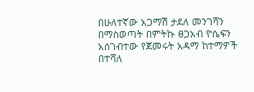በሁለተኛው አጋማሽ ታደለ መንገሻን በማስወጣት በምትኩ ፀጋአብ ዮሴፍን አሰገብተው የጀመሩት አዳማ ከተማዎች በተሻለ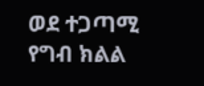ወደ ተጋጣሚ የግብ ክልል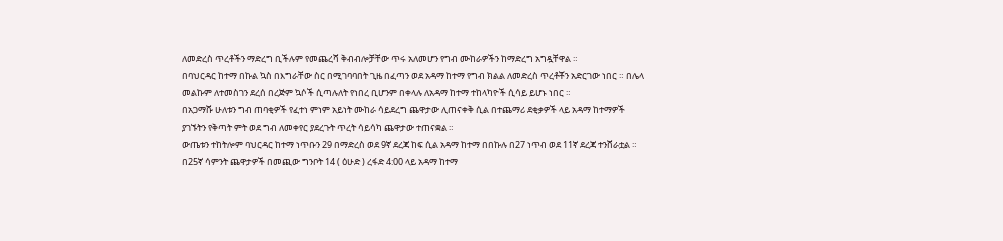ለመድረስ ጥረቶችን ማድረግ ቢችሉም የመጨረሻ ቅብብሎቻቸው ጥሩ አለመሆን የግብ ሙከራዎችን ከማድረግ አግዷቸዋል ።
በባህርዳር ከተማ በኩል ኳስ በእግራቸው ስር በሚገባባበት ጊዜ በፈጣን ወደ አዳማ ከተማ የግብ ክልል ለመድረስ ጥረቶቾን አድርገው ነበር ። በሌላ መልኩም ለተመስገን ደረሰ በረጅም ኳሶች ሲጣሉለት የነበረ ቢሆንም በቀላሉ ለአዳማ ከተማ ተከላካዮች ሲሳይ ይሆኑ ነበር ።
በአጋማሹ ሁለቱን ግብ ጠባቂዎች የፈተነ ምነም አይነት ሙከራ ሳይደረግ ጨዋታው ሊጠናቀቅ ሲል በተጨማሪ ደቂቃዎች ላይ አዳማ ከተማዎች ያገኙትን የቅጣት ምት ወደ ግብ ለመቀየር ያደረጉት ጥረት ሳይሳካ ጨዋታው ተጠናቋል ።
ውጤቱን ተከትሎም ባህርዳር ከተማ ነጥቡን 29 በማድረስ ወደ 9ኛ ደረጃ ከፍ ሲል አዳማ ከተማ በበኩሉ በ27 ነጥብ ወደ 11ኛ ደረጃ ተንሸራቷል ።
በ25ኛ ሳምንት ጨዋታዎች በመጪው ግንቦት 14 ( ዕሁድ ) ረፋድ 4:00 ላይ አዳማ ከተማ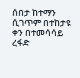ሰበታ ከተማን ሲገጥም በተከታዩ ቀን በተመሳሳይ ረፋድ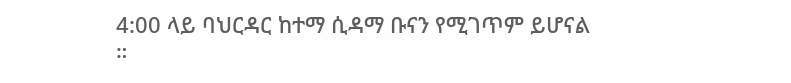4:00 ላይ ባህርዳር ከተማ ሲዳማ ቡናን የሚገጥም ይሆናል ።